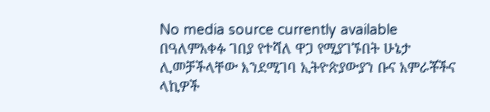No media source currently available
በዓለምአቀፉ ገበያ የተሻለ ዋጋ የሚያገኙበት ሁኔታ ሊመቻችላቸው እንደሚገባ ኢትዮጵያውያን ቡና አምራቾችና ላኪዎች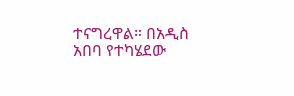ተናግረዋል። በአዲስ አበባ የተካሄደው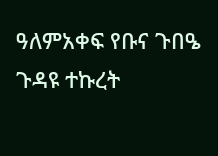ዓለምአቀፍ የቡና ጉበዔ ጉዳዩ ተኩረት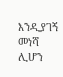እንዲያገኝ መነሻ ሊሆን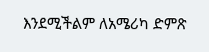እንደሚችልም ለአሜሪካ ድምጽ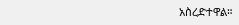አስረድተዋል።